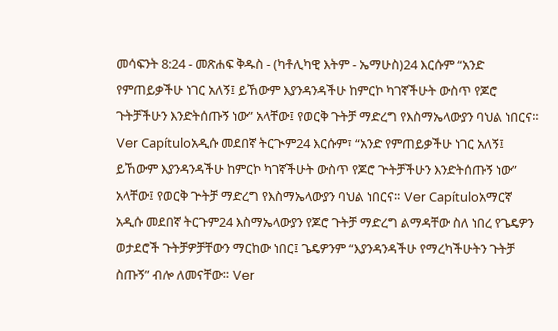መሳፍንት 8:24 - መጽሐፍ ቅዱስ - (ካቶሊካዊ እትም - ኤማሁስ)24 እርሱም “አንድ የምጠይቃችሁ ነገር አለኝ፤ ይኸውም እያንዳንዳችሁ ከምርኮ ካገኛችሁት ውስጥ የጆሮ ጉትቻችሁን እንድትሰጡኝ ነው” አላቸው፤ የወርቅ ጉትቻ ማድረግ የእስማኤላውያን ባህል ነበርና። Ver Capítuloአዲሱ መደበኛ ትርጒም24 እርሱም፣ “አንድ የምጠይቃችሁ ነገር አለኝ፤ ይኸውም እያንዳንዳችሁ ከምርኮ ካገኛችሁት ውስጥ የጆሮ ጕትቻችሁን እንድትሰጡኝ ነው” አላቸው፤ የወርቅ ጕትቻ ማድረግ የእስማኤላውያን ባህል ነበርና። Ver Capítuloአማርኛ አዲሱ መደበኛ ትርጉም24 እስማኤላውያን የጆሮ ጉትቻ ማድረግ ልማዳቸው ስለ ነበረ የጌዴዎን ወታደሮች ጉትቻዎቻቸውን ማርከው ነበር፤ ጌዴዎንም “እያንዳንዳችሁ የማረካችሁትን ጉትቻ ስጡኝ” ብሎ ለመናቸው። Ver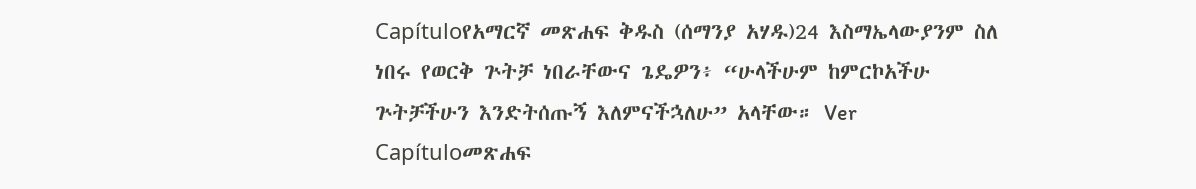Capítuloየአማርኛ መጽሐፍ ቅዱስ (ሰማንያ አሃዱ)24 እስማኤላውያንም ስለ ነበሩ የወርቅ ጕትቻ ነበራቸውና ጌዴዎን፥ “ሁላችሁም ከምርኮአችሁ ጕትቻችሁን እንድትሰጡኝ እለምናችኋለሁ” አላቸው። Ver Capítuloመጽሐፍ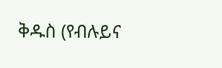ቅዱስ (የብሉይና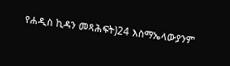የሐዲስ ኪዳን መጻሕፍት)24 እስማኤላውያንም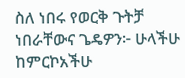ስለ ነበሩ የወርቅ ጉትቻ ነበራቸውና ጌዴዎን፦ ሁላችሁ ከምርኮአችሁ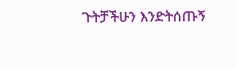ጉትቻችሁን እንድትሰጡኝ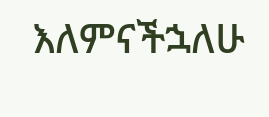እለምናችኋለሁ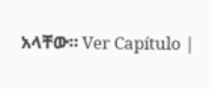አላቸው። Ver Capítulo |